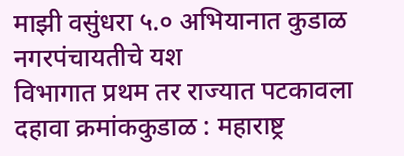माझी वसुंधरा ५.० अभियानात कुडाळ नगरपंचायतीचे यश
विभागात प्रथम तर राज्यात पटकावला दहावा क्रमांककुडाळ : महाराष्ट्र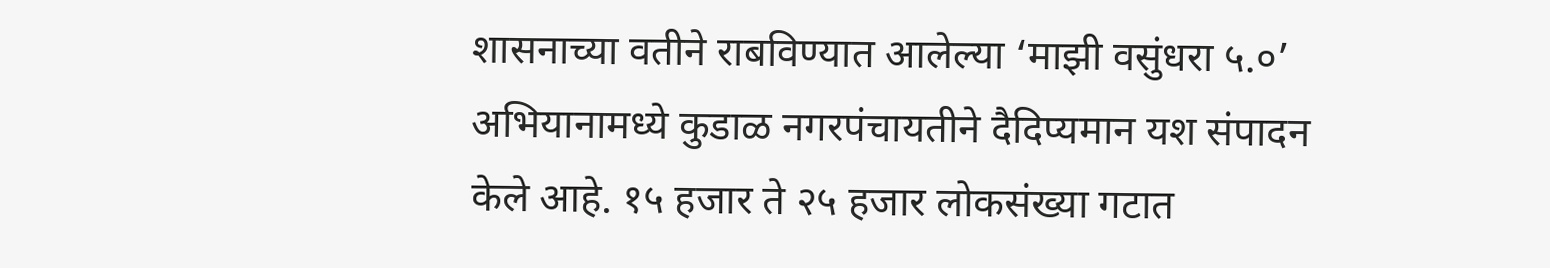शासनाच्या वतीने राबविण्यात आलेल्या ‘माझी वसुंधरा ५.०’ अभियानामध्ये कुडाळ नगरपंचायतीने दैदिप्यमान यश संपादन केले आहे. १५ हजार ते २५ हजार लोकसंख्या गटात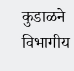कुडाळने विभागीय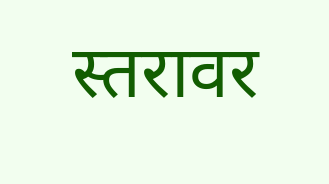स्तरावर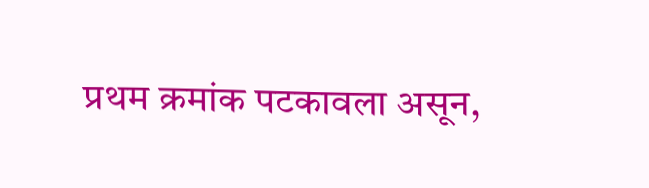प्रथम क्रमांक पटकावला असून,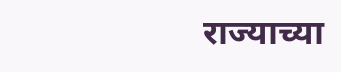राज्याच्या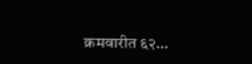क्रमवारीत ६२…